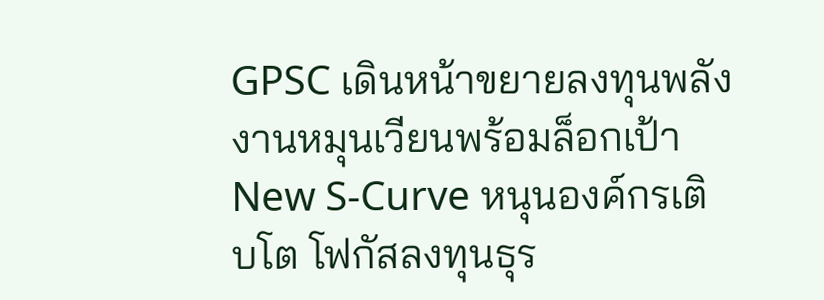GPSC เดินหน้าขยายลงทุนพลังงานหมุนเวียนพร้อมล็อกเป้า New S-Curve หนุนองค์กรเติบโต โฟกัสลงทุนธุร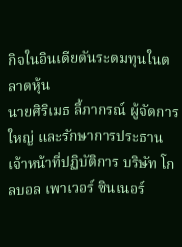กิจในอินเดียดันระดมทุนในตลาดหุ้น
นายศิริเมธ ลี้ภากรณ์ ผู้จัดการใหญ่ และรักษาการประธานเจ้าหน้าที่ปฏิบัติการ บริษัท โกลบอล เพาเวอร์ ซินเนอร์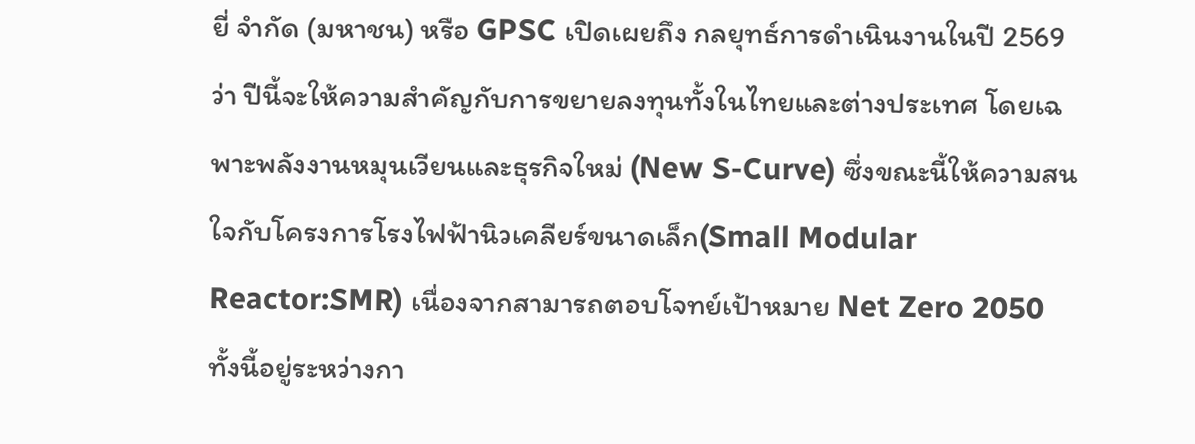ยี่ จำกัด (มหาชน) หรือ GPSC เปิดเผยถึง กลยุทธ์การดำเนินงานในปี 2569 ว่า ปีนี้จะให้ความสำคัญกับการขยายลงทุนทั้งในไทยและต่างประเทศ โดยเฉพาะพลังงานหมุนเวียนและธุรกิจใหม่ (New S-Curve) ซึ่งขณะนี้ให้ความสนใจกับโครงการโรงไฟฟ้านิวเคลียร์ขนาดเล็ก(Small Modular Reactor:SMR) เนื่องจากสามารถตอบโจทย์เป้าหมาย Net Zero 2050
ทั้งนี้อยู่ระหว่างกา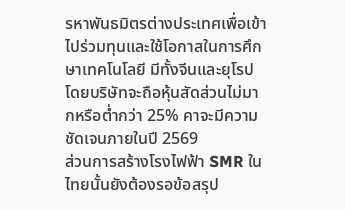รหาพันธมิตรต่างประเทศเพื่อเข้าไปร่วมทุนและใช้โอกาสในการศึกษาเทคโนโลยี มีทั้งจีนและยุโรป โดยบริษัทจะถือหุ้นสัดส่วนไม่มากหรือต่ำกว่า 25% คาจะมีความชัดเจนภายในปี 2569
ส่วนการสร้างโรงไฟฟ้า SMR ในไทยนั้นยังต้องรอข้อสรุป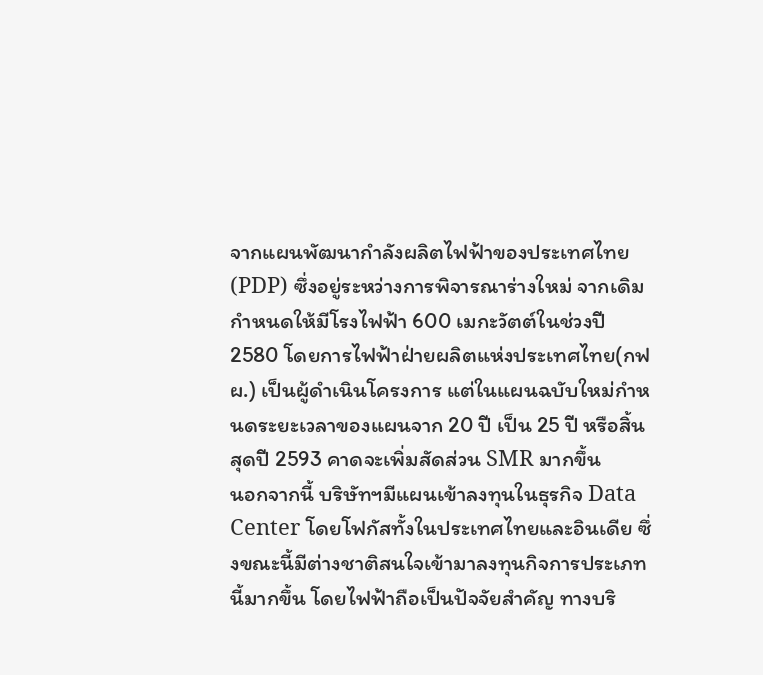จากแผนพัฒนากำลังผลิตไฟฟ้าของประเทศไทย (PDP) ซึ่งอยู่ระหว่างการพิจารณาร่างใหม่ จากเดิมกำหนดให้มีโรงไฟฟ้า 600 เมกะวัตต์ในช่วงปี 2580 โดยการไฟฟ้าฝ่ายผลิตแห่งประเทศไทย(กฟผ.) เป็นผู้ดำเนินโครงการ แต่ในแผนฉบับใหม่กำหนดระยะเวลาของแผนจาก 20 ปี เป็น 25 ปี หรือสิ้นสุดปี 2593 คาดจะเพิ่มสัดส่วน SMR มากขึ้น
นอกจากนี้ บริษัทฯมีแผนเข้าลงทุนในธุรกิจ Data Center โดยโฟกัสทั้งในประเทศไทยและอินเดีย ซึ่งขณะนี้มีต่างชาติสนใจเข้ามาลงทุนกิจการประเภทนี้มากขึ้น โดยไฟฟ้าถือเป็นปัจจัยสำคัญ ทางบริ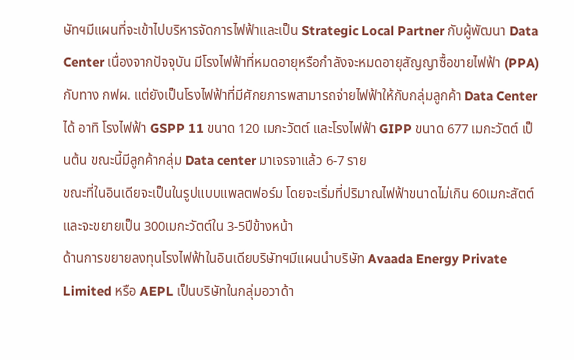ษัทฯมีแผนที่จะเข้าไปบริหารจัดการไฟฟ้าและเป็น Strategic Local Partner กับผู้พัฒนา Data Center เนื่องจากปัจจุบัน มีโรงไฟฟ้าที่หมดอายุหรือกำลังจะหมดอายุสัญญาซื้อขายไฟฟ้า (PPA) กับทาง กฟผ. แต่ยังเป็นโรงไฟฟ้าที่มีศักยภารพสามารถจ่ายไฟฟ้าให้กับกลุ่มลูกค้า Data Center ได้ อาทิ โรงไฟฟ้า GSPP 11 ขนาด 120 เมกะวัตต์ และโรงไฟฟ้า GIPP ขนาด 677 เมกะวัตต์ เป็นต้น ขณะนี้มีลูกค้ากลุ่ม Data center มาเจรจาแล้ว 6-7 ราย
ขณะที่ในอินเดียจะเป็นในรูปแบบแพลตฟอร์ม โดยจะเริ่มที่ปริมาณไฟฟ้าขนาดไม่เกิน 60เมกะสัตต์ และจะขยายเป็น 300เมกะวัตต์ใน 3-5ปีข้างหน้า
ด้านการขยายลงทุนโรงไฟฟ้าในอินเดียบริษัทฯมีแผนนำบริษัท Avaada Energy Private Limited หรือ AEPL เป็นบริษัทในกลุ่มอวาด้า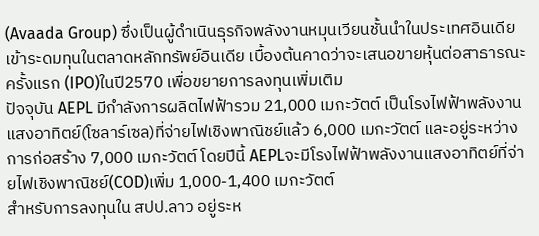(Avaada Group) ซึ่งเป็นผู้ดำเนินธุรกิจพลังงานหมุนเวียนชั้นนำในประเทศอินเดีย เข้าระดมทุนในตลาดหลักทรัพย์อินเดีย เบื้องต้นคาดว่าจะเสนอขายหุ้นต่อสาธารณะครั้งแรก (IPO)ในปี2570 เพื่อขยายการลงทุนเพิ่มเติม
ปัจจุบัน AEPL มีกำลังการผลิตไฟฟ้ารวม 21,000 เมกะวัตต์ เป็นโรงไฟฟ้าพลังงานแสงอาทิตย์(โซลาร์เซล)ที่จ่ายไฟเชิงพาณิชย์แล้ว 6,000 เมกะวัตต์ และอยู่ระหว่างการก่อสร้าง 7,000 เมกะวัตต์ โดยปีนี้ AEPLจะมีโรงไฟฟ้าพลังงานแสงอาทิตย์ที่จ่ายไฟเชิงพาณิชย์(COD)เพิ่ม 1,000-1,400 เมกะวัตต์
สำหรับการลงทุนใน สปป.ลาว อยู่ระห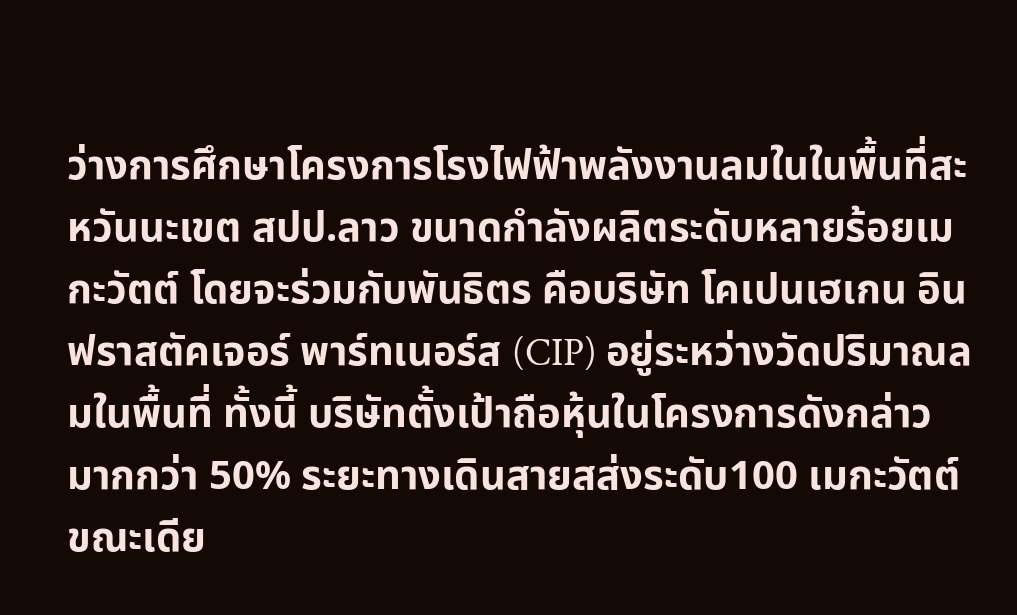ว่างการศึกษาโครงการโรงไฟฟ้าพลังงานลมในในพื้นที่สะหวันนะเขต สปป.ลาว ขนาดกำลังผลิตระดับหลายร้อยเมกะวัตต์ โดยจะร่วมกับพันธิตร คือบริษัท โคเปนเฮเกน อินฟราสตัคเจอร์ พาร์ทเนอร์ส (CIP) อยู่ระหว่างวัดปริมาณลมในพื้นที่ ทั้งนี้ บริษัทตั้งเป้าถือหุ้นในโครงการดังกล่าวมากกว่า 50% ระยะทางเดินสายสส่งระดับ100 เมกะวัตต์
ขณะเดีย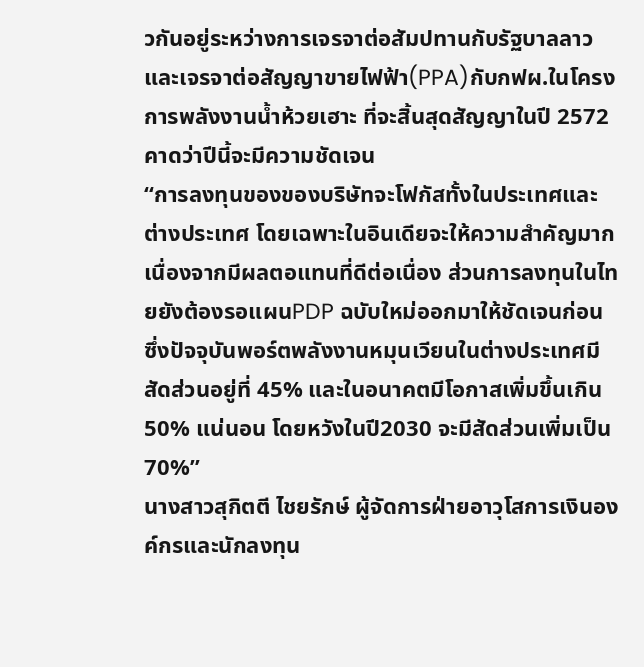วกันอยู่ระหว่างการเจรจาต่อสัมปทานกับรัฐบาลลาว และเจรจาต่อสัญญาขายไฟฟ้า(PPA)กับกฟผ.ในโครงการพลังงานน้ำห้วยเฮาะ ที่จะสิ้นสุดสัญญาในปี 2572 คาดว่าปีนี้จะมีความชัดเจน
“การลงทุนของของบริษัทจะโฟกัสทั้งในประเทศและต่างประเทศ โดยเฉพาะในอินเดียจะให้ความสำคัญมาก เนื่องจากมีผลตอแทนที่ดีต่อเนื่อง ส่วนการลงทุนในไทยยังต้องรอแผนPDP ฉบับใหม่ออกมาให้ชัดเจนก่อน ซึ่งปัจจุบันพอร์ตพลังงานหมุนเวียนในต่างประเทศมีสัดส่วนอยู่ที่ 45% และในอนาคตมีโอกาสเพิ่มขึ้นเกิน 50% แน่นอน โดยหวังในปี2030 จะมีสัดส่วนเพิ่มเป็น 70%”
นางสาวสุกิตตี ไชยรักษ์ ผู้จัดการฝ่ายอาวุโสการเงินองค์กรและนักลงทุน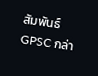สัมพันธ์ GPSC กล่า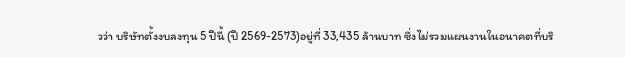วว่า บริษัทตั้งงบลงทุน 5 ปีนี้ (ปี 2569-2573)อยู่ที่ 33,435 ล้านบาท ซึ่งไม่รวมแผนงานในอนาคตที่บริ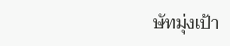ษัทมุ่งเป้า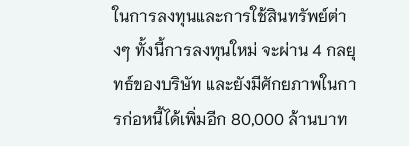ในการลงทุนและการใช้สินทรัพย์ต่างๆ ทั้งนี้การลงทุนใหม่ จะผ่าน 4 กลยุทธ์ของบริษัท และยังมีศักยภาพในการก่อหนี้ได้เพิ่มอีก 80,000 ล้านบาท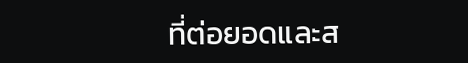ที่ต่อยอดและส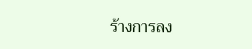ร้างการลง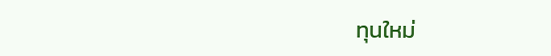ทุนใหม่